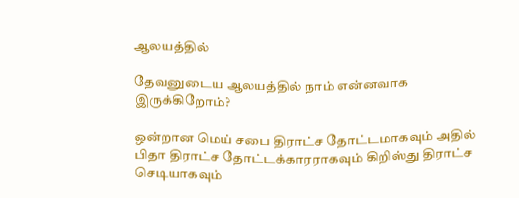ஆலயத்தில்

தேவனுடைய ஆலயத்தில் நாம் என்னவாக இருக்கிறோம்?

ஒன்றான மெய் சபை திராட்ச தோட்டமாகவும் அதில் பிதா திராட்ச தோட்டக்காரராகவும் கிறிஸ்து திராட்ச செடியாகவும்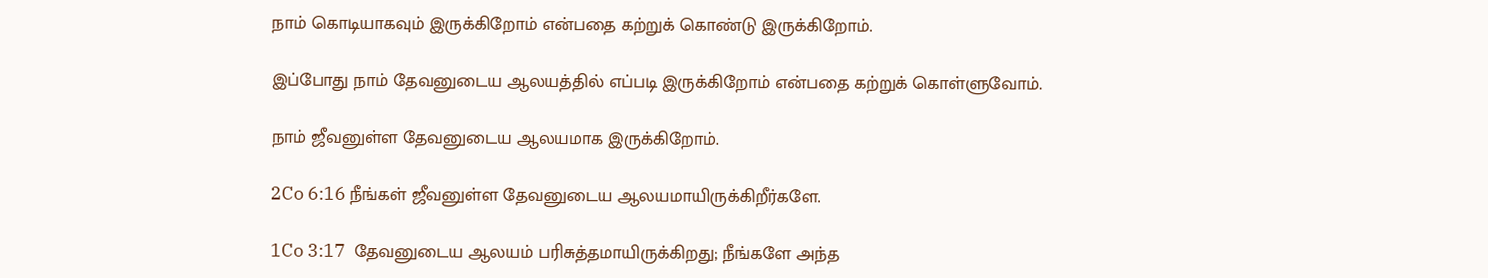நாம் கொடியாகவும் இருக்கிறோம் என்பதை கற்றுக் கொண்டு இருக்கிறோம்.

இப்போது நாம் தேவனுடைய ஆலயத்தில் எப்படி இருக்கிறோம் என்பதை கற்றுக் கொள்ளுவோம்.

நாம் ஜீவனுள்ள தேவனுடைய ஆலயமாக இருக்கிறோம்.

2Co 6:16 நீங்கள் ஜீவனுள்ள தேவனுடைய ஆலயமாயிருக்கிறீர்களே.

1Co 3:17  தேவனுடைய ஆலயம் பரிசுத்தமாயிருக்கிறது; நீங்களே அந்த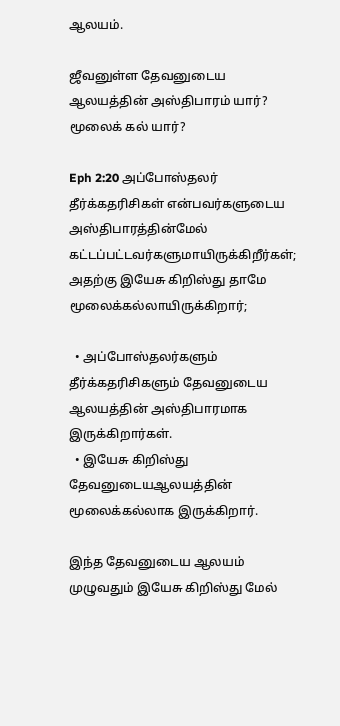ஆலயம்.

ஜீவனுள்ள தேவனுடைய ஆலயத்தின் அஸ்திபாரம் யார்? மூலைக் கல் யார்?

Eph 2:20 அப்போஸ்தலர் தீர்க்கதரிசிகள் என்பவர்களுடைய அஸ்திபாரத்தின்மேல் கட்டப்பட்டவர்களுமாயிருக்கிறீர்கள்; அதற்கு இயேசு கிறிஸ்து தாமே மூலைக்கல்லாயிருக்கிறார்;

  • அப்போஸ்தலர்களும் தீர்க்கதரிசிகளும் தேவனுடைய ஆலயத்தின் அஸ்திபாரமாக இருக்கிறார்கள்.
  • இயேசு கிறிஸ்து தேவனுடையஆலயத்தின் மூலைக்கல்லாக இருக்கிறார்.

இந்த தேவனுடைய ஆலயம் முழுவதும் இயேசு கிறிஸ்து மேல்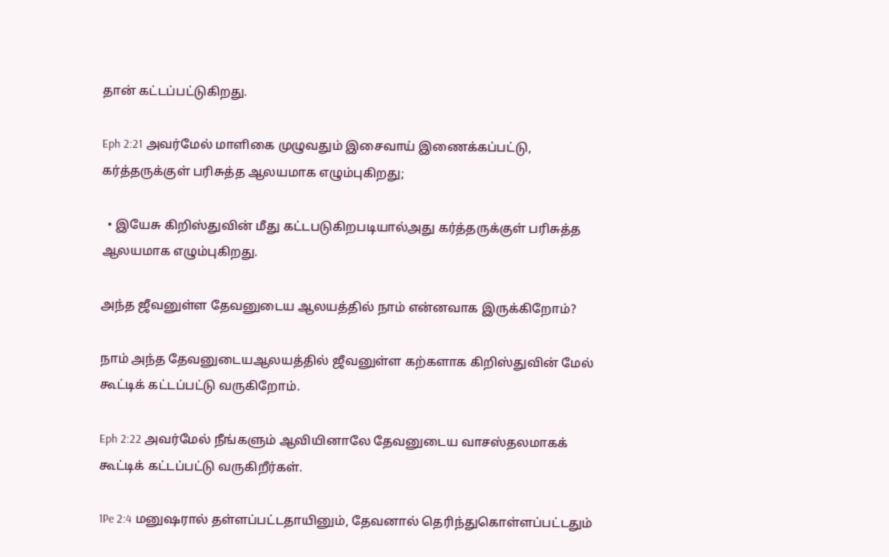தான் கட்டப்பட்டுகிறது.

Eph 2:21 அவர்மேல் மாளிகை முழுவதும் இசைவாய் இணைக்கப்பட்டு, கர்த்தருக்குள் பரிசுத்த ஆலயமாக எழும்புகிறது;

  • இயேசு கிறிஸ்துவின் மீது கட்டபடுகிறபடியால்அது கர்த்தருக்குள் பரிசுத்த ஆலயமாக எழும்புகிறது.

அந்த ஜீவனுள்ள தேவனுடைய ஆலயத்தில் நாம் என்னவாக இருக்கிறோம்?

நாம் அந்த தேவனுடையஆலயத்தில் ஜீவனுள்ள கற்களாக கிறிஸ்துவின் மேல் கூட்டிக் கட்டப்பட்டு வருகிறோம்.

Eph 2:22 அவர்மேல் நீங்களும் ஆவியினாலே தேவனுடைய வாசஸ்தலமாகக் கூட்டிக் கட்டப்பட்டு வருகிறீர்கள்.

1Pe 2:4 மனுஷரால் தள்ளப்பட்டதாயினும், தேவனால் தெரிந்துகொள்ளப்பட்டதும்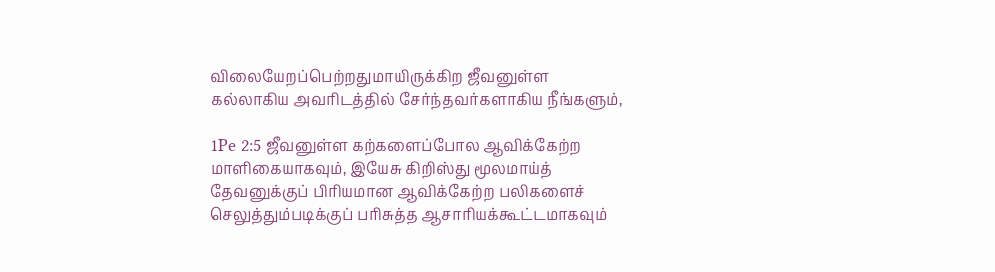விலையேறப்பெற்றதுமாயிருக்கிற ஜீவனுள்ள கல்லாகிய அவரிடத்தில் சேர்ந்தவர்களாகிய நீங்களும்,

1Pe 2:5 ஜீவனுள்ள கற்களைப்போல ஆவிக்கேற்ற மாளிகையாகவும், இயேசு கிறிஸ்து மூலமாய்த் தேவனுக்குப் பிரியமான ஆவிக்கேற்ற பலிகளைச் செலுத்தும்படிக்குப் பரிசுத்த ஆசாரியக்கூட்டமாகவும்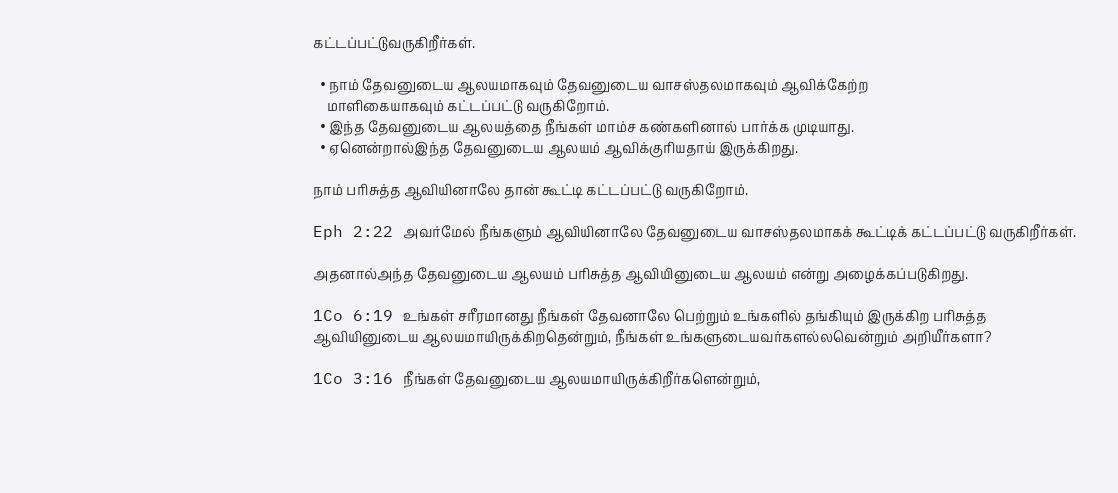கட்டப்பட்டுவருகிறீர்கள்.

  • நாம் தேவனுடைய ஆலயமாகவும் தேவனுடைய வாசஸ்தலமாகவும் ஆவிக்கேற்ற
    மாளிகையாகவும் கட்டப்பட்டு வருகிறோம்.
  • இந்த தேவனுடைய ஆலயத்தை நீங்கள் மாம்ச கண்களினால் பார்க்க முடியாது.
  • ஏனென்றால்இந்த தேவனுடைய ஆலயம் ஆவிக்குரியதாய் இருக்கிறது.

நாம் பரிசுத்த ஆவியினாலே தான் கூட்டி கட்டப்பட்டு வருகிறோம்.

Eph 2:22 அவர்மேல் நீங்களும் ஆவியினாலே தேவனுடைய வாசஸ்தலமாகக் கூட்டிக் கட்டப்பட்டு வருகிறீர்கள்.

அதனால்அந்த தேவனுடைய ஆலயம் பரிசுத்த ஆவியினுடைய ஆலயம் என்று அழைக்கப்படுகிறது.

1Co 6:19 உங்கள் சரீரமானது நீங்கள் தேவனாலே பெற்றும் உங்களில் தங்கியும் இருக்கிற பரிசுத்த ஆவியினுடைய ஆலயமாயிருக்கிறதென்றும், நீங்கள் உங்களுடையவர்களல்லவென்றும் அறியீர்களா?

1Co 3:16 நீங்கள் தேவனுடைய ஆலயமாயிருக்கிறீர்களென்றும்,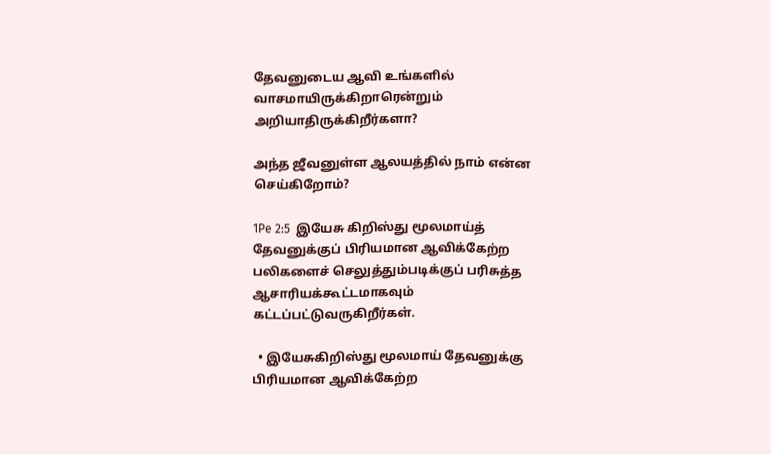தேவனுடைய ஆவி உங்களில் வாசமாயிருக்கிறாரென்றும் அறியாதிருக்கிறீர்களா?

அந்த ஜீவனுள்ள ஆலயத்தில் நாம் என்ன செய்கிறோம்?

1Pe 2:5  இயேசு கிறிஸ்து மூலமாய்த் தேவனுக்குப் பிரியமான ஆவிக்கேற்ற பலிகளைச் செலுத்தும்படிக்குப் பரிசுத்த ஆசாரியக்கூட்டமாகவும் கட்டப்பட்டுவருகிறீர்கள்.

  • இயேசுகிறிஸ்து மூலமாய் தேவனுக்கு பிரியமான ஆவிக்கேற்ற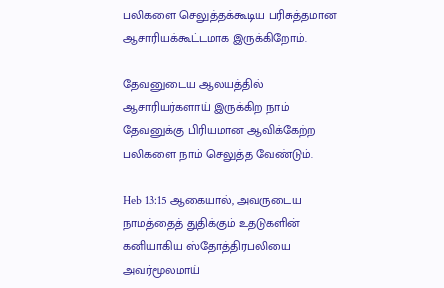பலிகளை செலுத்தக்கூடிய பரிசுத்தமான ஆசாரியக்கூட்டமாக இருக்கிறோம்.

தேவனுடைய ஆலயத்தில் ஆசாரியர்களாய் இருக்கிற நாம்  தேவனுக்கு பிரியமான ஆவிக்கேற்ற பலிகளை நாம் செலுத்த வேண்டும்.

Heb 13:15 ஆகையால், அவருடைய நாமத்தைத் துதிக்கும் உதடுகளின் கனியாகிய ஸ்தோத்திரபலியை அவர்மூலமாய்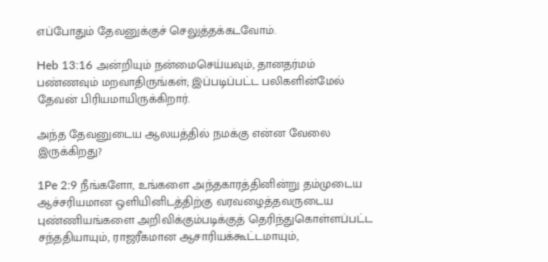எப்போதும் தேவனுக்குச் செலுத்தக்கடவோம்.

Heb 13:16 அன்றியும் நன்மைசெய்யவும், தானதர்மம் பண்ணவும் மறவாதிருங்கள்; இப்படிப்பட்ட பலிகளின்மேல் தேவன் பிரியமாயிருக்கிறார்.

அந்த தேவனுடைய ஆலயத்தில் நமக்கு என்ன வேலை இருக்கிறது?

1Pe 2:9 நீங்களோ, உங்களை அந்தகாரத்தினின்று தம்முடைய ஆச்சரியமான ஒளியினிடத்திற்கு வரவழைத்தவருடைய புண்ணியங்களை அறிவிக்கும்படிக்குத் தெரிந்துகொள்ளப்பட்ட சந்ததியாயும், ராஜரீகமான ஆசாரியக்கூட்டமாயும்,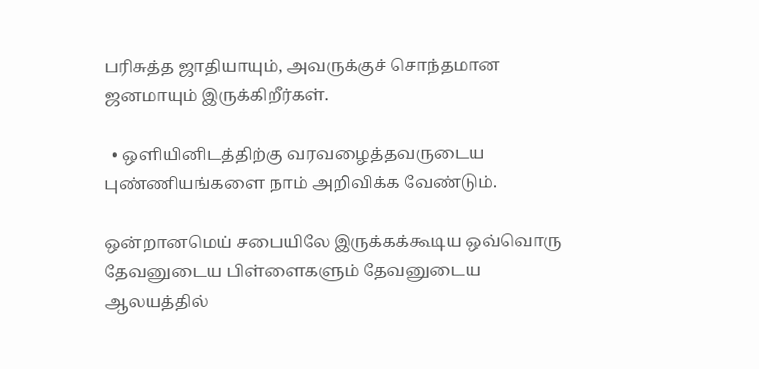பரிசுத்த ஜாதியாயும், அவருக்குச் சொந்தமான ஜனமாயும் இருக்கிறீர்கள்.

  • ஒளியினிடத்திற்கு வரவழைத்தவருடைய புண்ணியங்களை நாம் அறிவிக்க வேண்டும்.

ஒன்றானமெய் சபையிலே இருக்கக்கூடிய ஒவ்வொரு தேவனுடைய பிள்ளைகளும் தேவனுடைய ஆலயத்தில்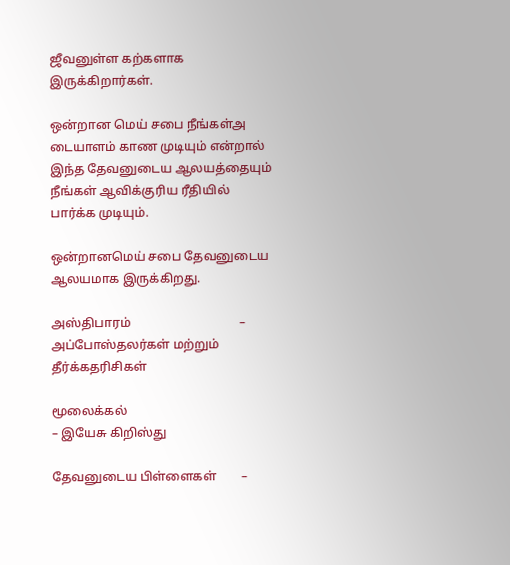ஜீவனுள்ள கற்களாக இருக்கிறார்கள்.

ஒன்றான மெய் சபை நீங்கள்அ டையாளம் காண முடியும் என்றால் இந்த தேவனுடைய ஆலயத்தையும் நீங்கள் ஆவிக்குரிய ரீதியில் பார்க்க முடியும்.

ஒன்றானமெய் சபை தேவனுடைய ஆலயமாக இருக்கிறது.

அஸ்திபாரம்                                   – அப்போஸ்தலர்கள் மற்றும் தீர்க்கதரிசிகள்

மூலைக்கல்                                                  – இயேசு கிறிஸ்து

தேவனுடைய பிள்ளைகள்        –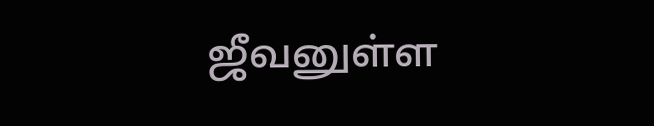ஜீவனுள்ள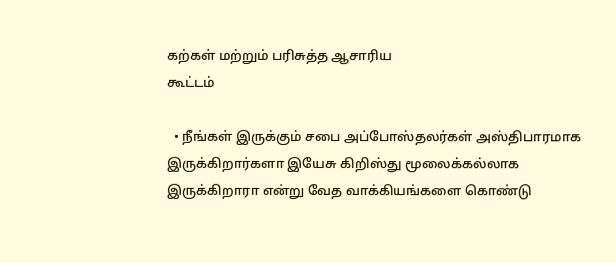கற்கள் மற்றும் பரிசுத்த ஆசாரிய                                                                        கூட்டம்

  • நீங்கள் இருக்கும் சபை அப்போஸ்தலர்கள் அஸ்திபாரமாக இருக்கிறார்களா இயேசு கிறிஸ்து மூலைக்கல்லாக இருக்கிறாரா என்று வேத வாக்கியங்களை கொண்டு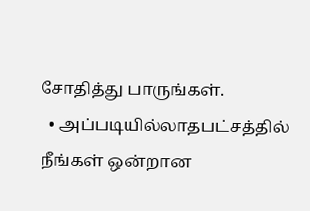சோதித்து பாருங்கள்.
  • அப்படியில்லாதபட்சத்தில் நீங்கள் ஒன்றான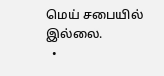மெய் சபையில் இல்லை.
  •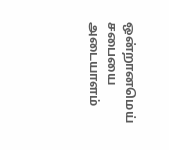ஒன்றானமெய் சபையை அடையாளம்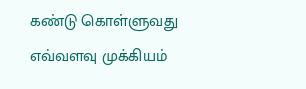கண்டு கொள்ளுவது எவ்வளவு முக்கியம்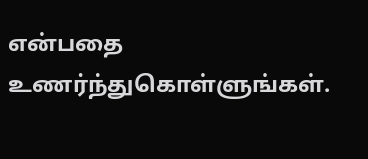என்பதை உணர்ந்துகொள்ளுங்கள்.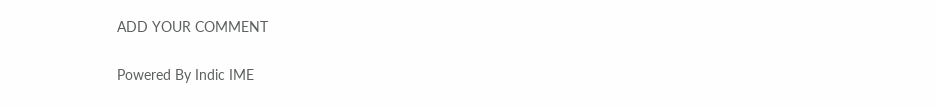ADD YOUR COMMENT

Powered By Indic IME